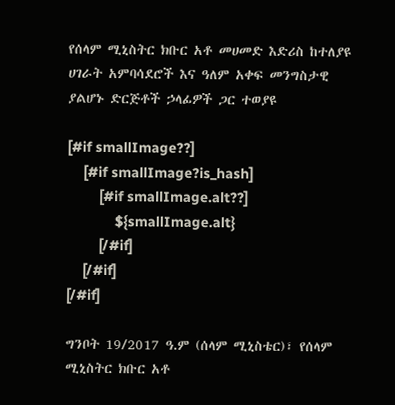የሰላም ሚኒስትር ክቡር አቶ መሀመድ እድሪስ ከተለያዩ ሀገራት አምባሳደሮች እና ዓለም አቀፍ መንግስታዊ ያልሆኑ ድርጅቶች ኃላፊዎች ጋር ተወያዩ

[#if smallImage??]
    [#if smallImage?is_hash]
        [#if smallImage.alt??]
            ${smallImage.alt}
        [/#if]
    [/#if]
[/#if]

ግንቦት 19/2017 ዓ.ም (ሰላም ሚኒስቴር)፣ የሰላም ሚኒስትር ክቡር አቶ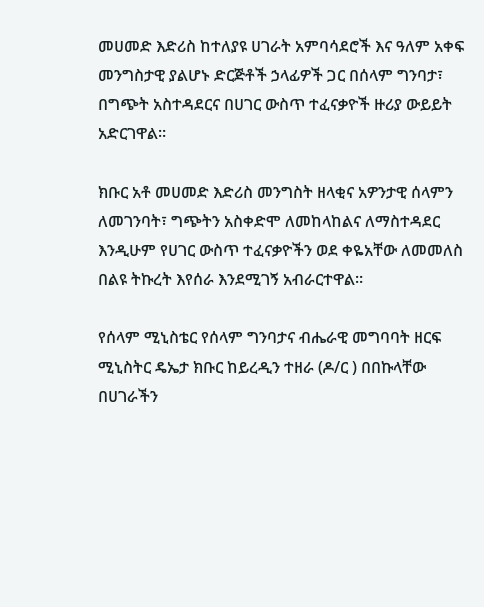መሀመድ እድሪስ ከተለያዩ ሀገራት አምባሳደሮች እና ዓለም አቀፍ መንግስታዊ ያልሆኑ ድርጅቶች ኃላፊዎች ጋር በሰላም ግንባታ፣ በግጭት አስተዳደርና በሀገር ውስጥ ተፈናቃዮች ዙሪያ ውይይት አድርገዋል።

ክቡር አቶ መሀመድ እድሪስ መንግስት ዘላቂና አዎንታዊ ሰላምን ለመገንባት፣ ግጭትን አስቀድሞ ለመከላከልና ለማስተዳደር እንዲሁም የሀገር ውስጥ ተፈናቃዮችን ወደ ቀዬአቸው ለመመለስ በልዩ ትኩረት እየሰራ እንደሚገኝ አብራርተዋል።

የሰላም ሚኒስቴር የሰላም ግንባታና ብሔራዊ መግባባት ዘርፍ ሚኒስትር ዴኤታ ክቡር ከይረዲን ተዘራ (ዶ/ር ) በበኩላቸው በሀገራችን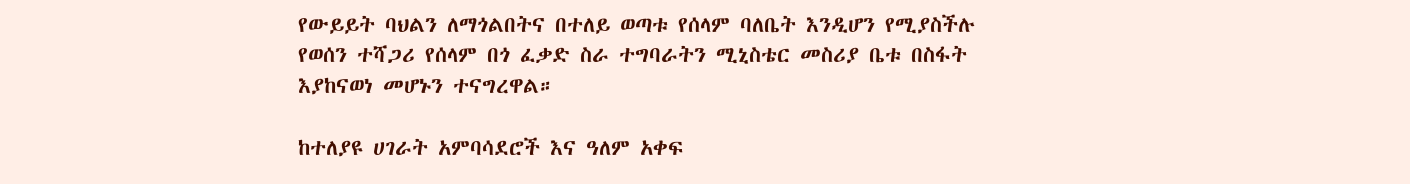የውይይት ባህልን ለማጎልበትና በተለይ ወጣቱ የሰላም ባለቤት እንዲሆን የሚያስችሉ የወሰን ተሻጋሪ የሰላም በጎ ፈቃድ ስራ ተግባራትን ሚኒስቴር መስሪያ ቤቱ በስፋት እያከናወነ መሆኑን ተናግረዋል።

ከተለያዩ ሀገራት አምባሳደሮች እና ዓለም አቀፍ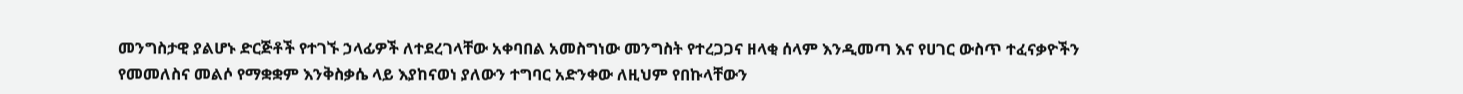መንግስታዊ ያልሆኑ ድርጅቶች የተገኙ ኃላፊዎች ለተደረገላቸው አቀባበል አመስግነው መንግስት የተረጋጋና ዘላቂ ሰላም እንዲመጣ እና የሀገር ውስጥ ተፈናቃዮችን የመመለስና መልሶ የማቋቋም እንቅስቃሴ ላይ እያከናወነ ያለውን ተግባር አድንቀው ለዚህም የበኩላቸውን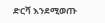ድርሻ እንደሚወጡ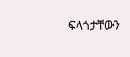ፍላጎታቸውን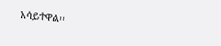አሳይተዋል፡፡